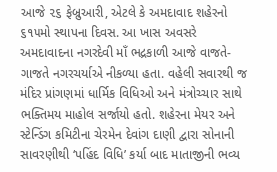આજે ૨૬ ફેબ્રુઆરી, એટલે કે અમદાવાદ શહેરનો ૬૧૫મો સ્થાપના દિવસ. આ ખાસ અવસરે અમદાવાદના નગરદેવી માઁ ભદ્રકાળી આજે વાજતે-ગાજતે નગરચર્યાએ નીકળ્યા હતા. વહેલી સવારથી જ મંદિર પ્રાંગણમાં ધાર્મિક વિધિઓ અને મંત્રોચ્ચાર સાથે ભક્તિમય માહોલ સર્જાયો હતો. શહેરના મેયર અને સ્ટેન્ડિંગ કમિટીના ચેરમેન દેવાંગ દાણી દ્વારા સોનાની સાવરણીથી ‘પહિંદ વિધિ’ કર્યા બાદ માતાજીની ભવ્ય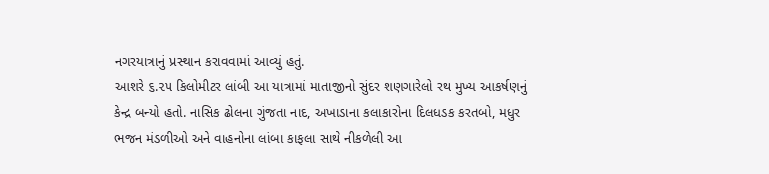નગરયાત્રાનું પ્રસ્થાન કરાવવામાં આવ્યું હતું.
આશરે ૬.૨૫ કિલોમીટર લાંબી આ યાત્રામાં માતાજીનો સુંદર શણગારેલો રથ મુખ્ય આકર્ષણનું કેન્દ્ર બન્યો હતો. નાસિક ઢોલના ગુંજતા નાદ, અખાડાના કલાકારોના દિલધડક કરતબો, મધુર ભજન મંડળીઓ અને વાહનોના લાંબા કાફલા સાથે નીકળેલી આ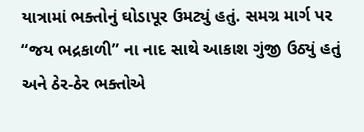યાત્રામાં ભક્તોનું ઘોડાપૂર ઉમટ્યું હતું. સમગ્ર માર્ગ પર “જય ભદ્રકાળી” ના નાદ સાથે આકાશ ગુંજી ઉઠ્યું હતું અને ઠેર-ઠેર ભક્તોએ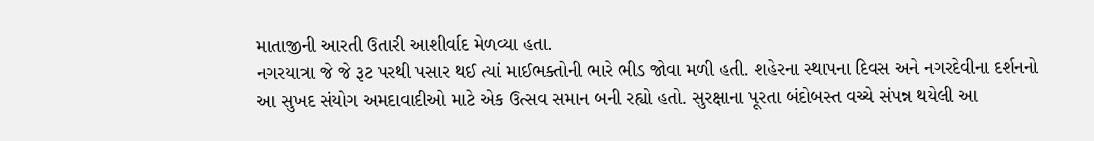માતાજીની આરતી ઉતારી આશીર્વાદ મેળવ્યા હતા.
નગરયાત્રા જે જે રૂટ પરથી પસાર થઈ ત્યાં માઈભક્તોની ભારે ભીડ જોવા મળી હતી. શહેરના સ્થાપના દિવસ અને નગરદેવીના દર્શનનો આ સુખદ સંયોગ અમદાવાદીઓ માટે એક ઉત્સવ સમાન બની રહ્યો હતો. સુરક્ષાના પૂરતા બંદોબસ્ત વચ્ચે સંપન્ન થયેલી આ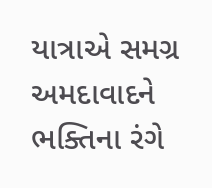યાત્રાએ સમગ્ર અમદાવાદને ભક્તિના રંગે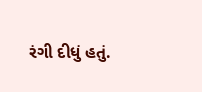રંગી દીધું હતું.